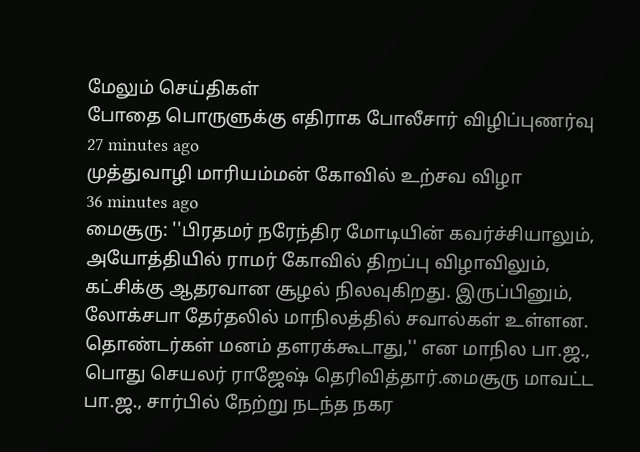மேலும் செய்திகள்
போதை பொருளுக்கு எதிராக போலீசார் விழிப்புணர்வு
27 minutes ago
முத்துவாழி மாரியம்மன் கோவில் உற்சவ விழா
36 minutes ago
மைசூரு: ''பிரதமர் நரேந்திர மோடியின் கவர்ச்சியாலும், அயோத்தியில் ராமர் கோவில் திறப்பு விழாவிலும், கட்சிக்கு ஆதரவான சூழல் நிலவுகிறது. இருப்பினும், லோக்சபா தேர்தலில் மாநிலத்தில் சவால்கள் உள்ளன. தொண்டர்கள் மனம் தளரக்கூடாது,'' என மாநில பா.ஜ., பொது செயலர் ராஜேஷ் தெரிவித்தார்.மைசூரு மாவட்ட பா.ஜ., சார்பில் நேற்று நடந்த நகர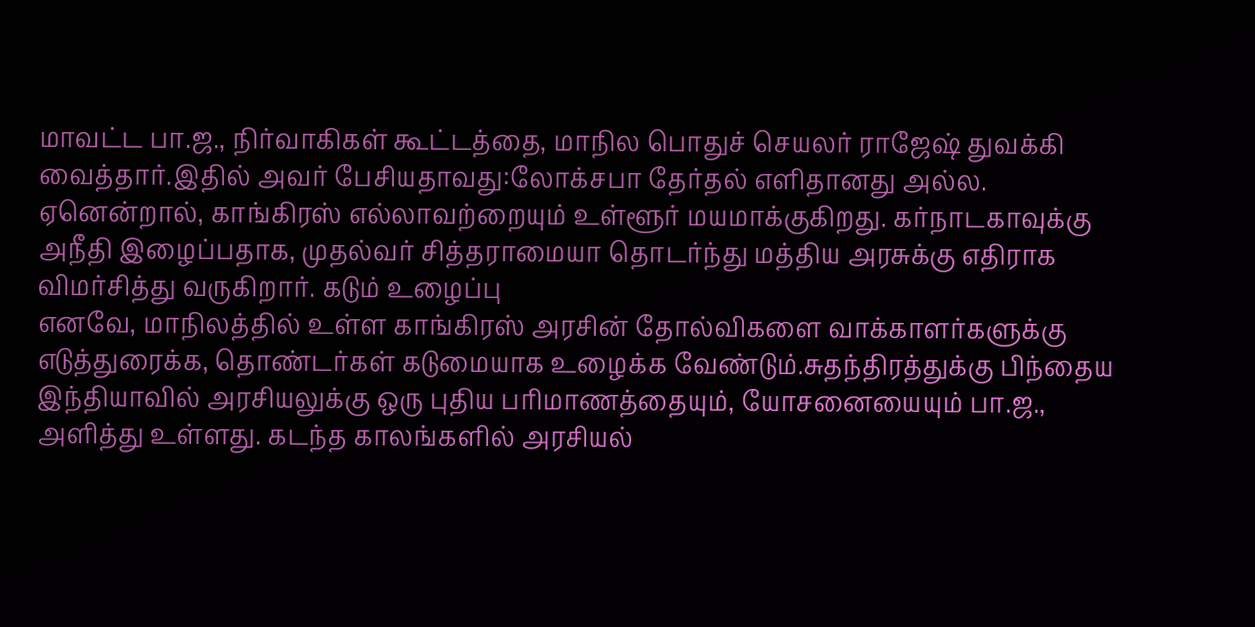மாவட்ட பா.ஜ., நிர்வாகிகள் கூட்டத்தை, மாநில பொதுச் செயலர் ராஜேஷ் துவக்கி வைத்தார்.இதில் அவர் பேசியதாவது:லோக்சபா தேர்தல் எளிதானது அல்ல. ஏனென்றால், காங்கிரஸ் எல்லாவற்றையும் உள்ளூர் மயமாக்குகிறது. கர்நாடகாவுக்கு அநீதி இழைப்பதாக, முதல்வர் சித்தராமையா தொடர்ந்து மத்திய அரசுக்கு எதிராக விமர்சித்து வருகிறார். கடும் உழைப்பு
எனவே, மாநிலத்தில் உள்ள காங்கிரஸ் அரசின் தோல்விகளை வாக்காளர்களுக்கு எடுத்துரைக்க, தொண்டர்கள் கடுமையாக உழைக்க வேண்டும்.சுதந்திரத்துக்கு பிந்தைய இந்தியாவில் அரசியலுக்கு ஒரு புதிய பரிமாணத்தையும், யோசனையையும் பா.ஜ., அளித்து உள்ளது. கடந்த காலங்களில் அரசியல்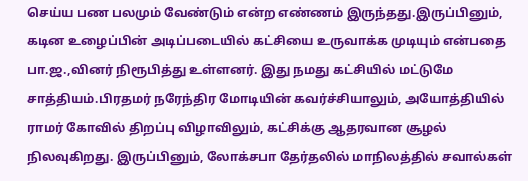செய்ய பண பலமும் வேண்டும் என்ற எண்ணம் இருந்தது.இருப்பினும், கடின உழைப்பின் அடிப்படையில் கட்சியை உருவாக்க முடியும் என்பதை பா.ஜ.,வினர் நிரூபித்து உள்ளனர். இது நமது கட்சியில் மட்டுமே சாத்தியம்.பிரதமர் நரேந்திர மோடியின் கவர்ச்சியாலும், அயோத்தியில் ராமர் கோவில் திறப்பு விழாவிலும், கட்சிக்கு ஆதரவான சூழல் நிலவுகிறது. இருப்பினும், லோக்சபா தேர்தலில் மாநிலத்தில் சவால்கள்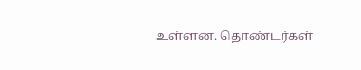உள்ளன. தொண்டர்கள்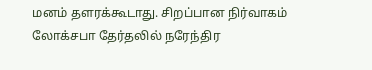மனம் தளரக்கூடாது. சிறப்பான நிர்வாகம்
லோக்சபா தேர்தலில் நரேந்திர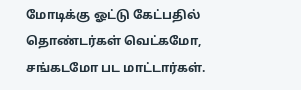மோடிக்கு ஓட்டு கேட்பதில் தொண்டர்கள் வெட்கமோ, சங்கடமோ பட மாட்டார்கள்.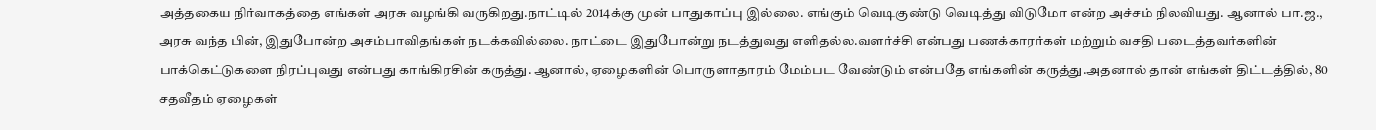அத்தகைய நிர்வாகத்தை எங்கள் அரசு வழங்கி வருகிறது.நாட்டில் 2014க்கு முன் பாதுகாப்பு இல்லை. எங்கும் வெடிகுண்டு வெடித்து விடுமோ என்ற அச்சம் நிலவியது. ஆனால் பா.ஜ., அரசு வந்த பின், இதுபோன்ற அசம்பாவிதங்கள் நடக்கவில்லை. நாட்டை இதுபோன்று நடத்துவது எளிதல்ல.வளர்ச்சி என்பது பணக்காரர்கள் மற்றும் வசதி படைத்தவர்களின் பாக்கெட்டுகளை நிரப்புவது என்பது காங்கிரசின் கருத்து. ஆனால், ஏழைகளின் பொருளாதாரம் மேம்பட வேண்டும் என்பதே எங்களின் கருத்து.அதனால் தான் எங்கள் திட்டத்தில், 80 சதவீதம் ஏழைகள்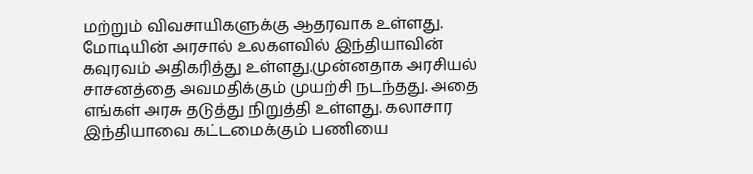மற்றும் விவசாயிகளுக்கு ஆதரவாக உள்ளது. மோடியின் அரசால் உலகளவில் இந்தியாவின் கவுரவம் அதிகரித்து உள்ளது.முன்னதாக அரசியல் சாசனத்தை அவமதிக்கும் முயற்சி நடந்தது. அதை எங்கள் அரசு தடுத்து நிறுத்தி உள்ளது. கலாசார இந்தியாவை கட்டமைக்கும் பணியை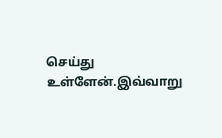செய்து உள்ளேன்.இவ்வாறு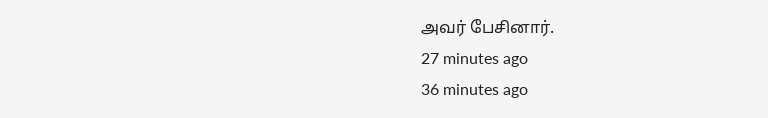அவர் பேசினார்.
27 minutes ago
36 minutes ago